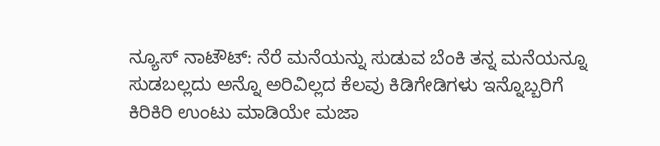ನ್ಯೂಸ್ ನಾಟೌಟ್: ನೆರೆ ಮನೆಯನ್ನು ಸುಡುವ ಬೆಂಕಿ ತನ್ನ ಮನೆಯನ್ನೂ ಸುಡಬಲ್ಲದು ಅನ್ನೊ ಅರಿವಿಲ್ಲದ ಕೆಲವು ಕಿಡಿಗೇಡಿಗಳು ಇನ್ನೊಬ್ಬರಿಗೆ ಕಿರಿಕಿರಿ ಉಂಟು ಮಾಡಿಯೇ ಮಜಾ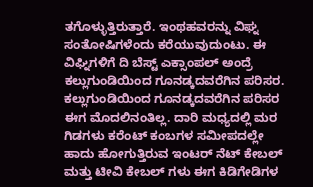ತಗೊಳ್ಳುತ್ತಿರುತ್ತಾರೆ. ಇಂಥಹವರನ್ನು ವಿಘ್ನ ಸಂತೋಷಿಗಳೆಂದು ಕರೆಯುವುದುಂಟು. ಈ ವಿಘ್ನಿಗಳಿಗೆ ದಿ ಬೆಸ್ಟ್ ಎಕ್ಸಾಂಪಲ್ ಅಂದ್ರೆ ಕಲ್ಲುಗುಂಡಿಯಿಂದ ಗೂನಡ್ಕದವರೆಗಿನ ಪರಿಸರ.
ಕಲ್ಲುಗುಂಡಿಯಿಂದ ಗೂನಡ್ಕದವರೆಗಿನ ಪರಿಸರ ಈಗ ಮೊದಲಿನಂತಿಲ್ಲ. ದಾರಿ ಮಧ್ಯದಲ್ಲಿ ಮರ ಗಿಡಗಳು ಕರೆಂಟ್ ಕಂಬಗಳ ಸಮೀಪದಲ್ಲೇ ಹಾದು ಹೋಗುತ್ತಿರುವ ಇಂಟರ್ ನೆಟ್ ಕೇಬಲ್ ಮತ್ತು ಟೀವಿ ಕೇಬಲ್ ಗಳು ಈಗ ಕಿಡಿಗೇಡಿಗಳ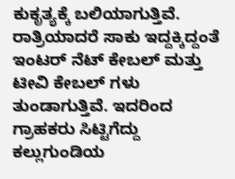ಕುಕೃತ್ಯಕ್ಕೆ ಬಲಿಯಾಗುತ್ತಿವೆ. ರಾತ್ರಿಯಾದರೆ ಸಾಕು ಇದ್ದಕ್ಕಿದ್ದಂತೆ ಇಂಟರ್ ನೆಟ್ ಕೇಬಲ್ ಮತ್ತು ಟೀವಿ ಕೇಬಲ್ ಗಳು ತುಂಡಾಗುತ್ತಿವೆ. ಇದರಿಂದ ಗ್ರಾಹಕರು ಸಿಟ್ಟಿಗೆದ್ದು ಕಲ್ಲುಗುಂಡಿಯ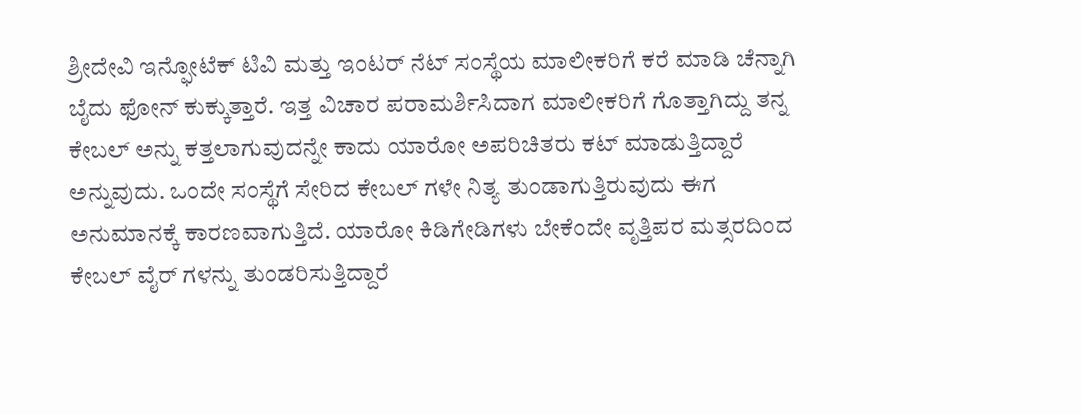ಶ್ರೀದೇವಿ ಇನ್ಫೋಟೆಕ್ ಟಿವಿ ಮತ್ತು ಇಂಟರ್ ನೆಟ್ ಸಂಸ್ಥೆಯ ಮಾಲೀಕರಿಗೆ ಕರೆ ಮಾಡಿ ಚೆನ್ನಾಗಿ ಬೈದು ಫೋನ್ ಕುಕ್ಕುತ್ತಾರೆ. ಇತ್ತ ವಿಚಾರ ಪರಾಮರ್ಶಿಸಿದಾಗ ಮಾಲೀಕರಿಗೆ ಗೊತ್ತಾಗಿದ್ದು ತನ್ನ ಕೇಬಲ್ ಅನ್ನು ಕತ್ತಲಾಗುವುದನ್ನೇ ಕಾದು ಯಾರೋ ಅಪರಿಚಿತರು ಕಟ್ ಮಾಡುತ್ತಿದ್ದಾರೆ ಅನ್ನುವುದು. ಒಂದೇ ಸಂಸ್ಥೆಗೆ ಸೇರಿದ ಕೇಬಲ್ ಗಳೇ ನಿತ್ಯ ತುಂಡಾಗುತ್ತಿರುವುದು ಈಗ ಅನುಮಾನಕ್ಕೆ ಕಾರಣವಾಗುತ್ತಿದೆ. ಯಾರೋ ಕಿಡಿಗೇಡಿಗಳು ಬೇಕೆಂದೇ ವೃತ್ತಿಪರ ಮತ್ಸರದಿಂದ ಕೇಬಲ್ ವೈರ್ ಗಳನ್ನು ತುಂಡರಿಸುತ್ತಿದ್ದಾರೆ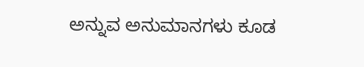ಅನ್ನುವ ಅನುಮಾನಗಳು ಕೂಡ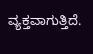ವ್ಯಕ್ತವಾಗುತ್ತಿದೆ.